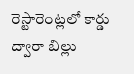రెస్టారెంట్ల‌లో కార్డు ద్వారా బిల్లు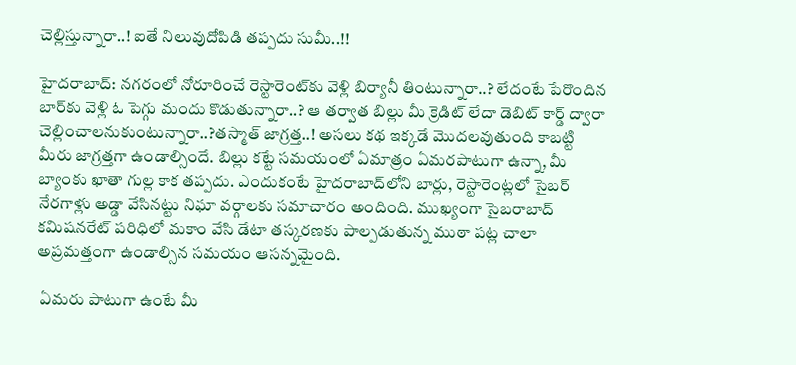చెల్లిస్తున్నారా..! ఐతే నిలువుదోపిడి త‌ప్ప‌దు సుమీ..!!

హైదరాబాద్‌: న‌గ‌రంలో నోరూరించే రెస్టారెంట్‌కు వెళ్లి బిర్యానీ తింటున్నారా..? లేదంటే పేరొందిన బార్‌కు వెళ్లి ఓ పెగ్గు మందు కొడుతున్నారా..? ఆ త‌ర్వాత బిల్లు మీ క్రెడిట్ లేదా డెబిట్ కార్డ్ ద్వారా చెల్లించాల‌నుకుంటున్నారా..?త‌స్మాత్ జాగ్ర‌త్త‌..! అస‌లు క‌థ ఇక్క‌డే మొద‌ల‌వుతుంది కాబ‌ట్టి మీరు జాగ్రత్తగా ఉండాల్సిందే. బిల్లు కట్టే సమయంలో ఏమాత్రం ఏమరపాటుగా ఉన్నా, మీ బ్యాంకు ఖాతా గుల్ల కాక తప్పదు. ఎందుకంటే హైదరాబాద్‌లోని బార్లు, రెస్టారెంట్లలో సైబర్‌ నేరగాళ్లు అడ్డా వేసిన‌ట్టు నిఘా వ‌ర్గాల‌కు స‌మాచారం అందింది. ముఖ్యంగా సైబరాబాద్‌ కమిషనరేట్‌ పరిధిలో మకాం వేసి డేటా తస్కరణకు పాల్పడుతున్న ముఠా ప‌ట్ల చాలా అప్ర‌మ‌త్తంగా ఉండాల్సిన స‌మ‌యం ఆస‌న్నమైంది.

 ఏమ‌రు పాటుగా ఉంటే మీ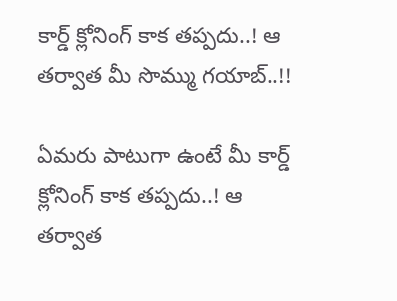కార్డ్ క్లోనింగ్ కాక త‌ప్ప‌దు..! ఆ త‌ర్వాత మీ సొమ్ము గ‌యాబ్..!!

ఏమ‌రు పాటుగా ఉంటే మీ కార్డ్ క్లోనింగ్ కాక త‌ప్ప‌దు..! ఆ త‌ర్వాత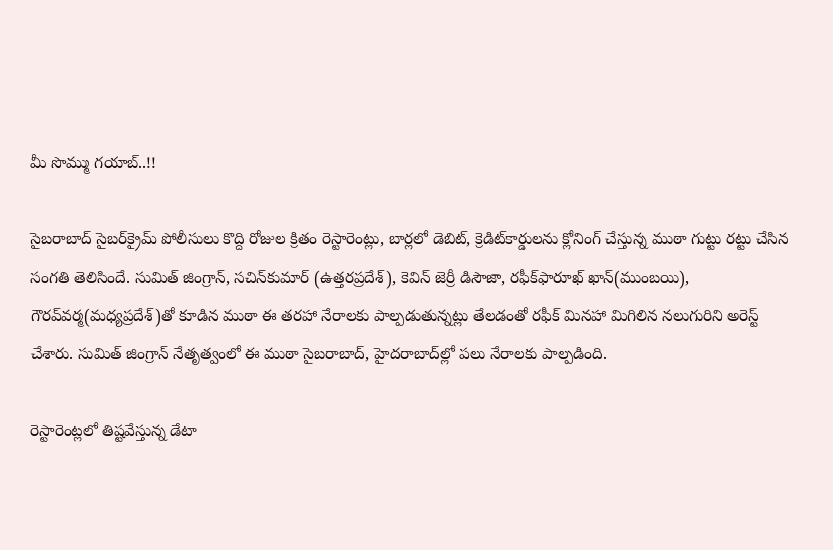మీ సొమ్ము గ‌యాబ్..!!

సైబరాబాద్‌ సైబర్‌క్రైమ్‌ పోలీసులు కొద్ది రోజుల క్రితం రెస్టారెంట్లు, బార్లలో డెబిట్‌, క్రెడిట్‌కార్డులను క్లోనింగ్‌ చేస్తున్న ముఠా గుట్టు రట్టు చేసిన సంగతి తెలిసిందే. సుమిత్‌ జింగ్రాన్‌, సచిన్‌కుమార్‌ (ఉత్తరప్రదేశ్‌), కెవిన్‌ జెర్రీ డిసౌజా, రఫీక్‌ఫారూఖ్‌ ఖాన్‌(ముంబయి), గౌరవ్‌వర్మ(మధ్యప్రదేశ్‌)తో కూడిన ముఠా ఈ తరహా నేరాలకు పాల్పడుతున్నట్లు తేలడంతో రఫీక్‌ మినహా మిగిలిన నలుగురిని అరెస్ట్‌ చేశారు. సుమిత్‌ జింగ్రాన్‌ నేతృత్వంలో ఈ ముఠా సైబరాబాద్‌, హైదరాబాద్‌ల్లో పలు నేరాలకు పాల్పడింది.

రెస్టారెంట్ల‌లో తిష్ట‌వేస్తున్న డేటా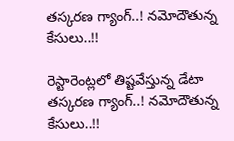త‌స్క‌ర‌ణ గ్యాంగ్..! న‌మోదౌతున్న కేసులు..!!

రెస్టారెంట్ల‌లో తిష్ట‌వేస్తున్న డేటా త‌స్క‌ర‌ణ గ్యాంగ్..! న‌మోదౌతున్న కేసులు..!!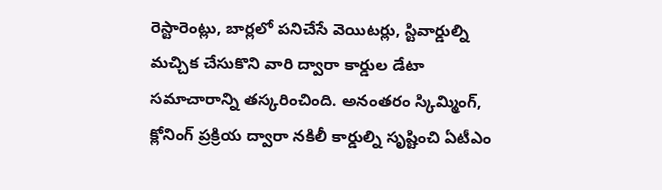రెస్టారెంట్లు, బార్లలో పనిచేసే వెయిటర్లు, స్టివార్డుల్ని మచ్చిక చేసుకొని వారి ద్వారా కార్డుల డేటా సమాచారాన్ని తస్కరించింది. అనంతరం స్కిమ్మింగ్‌, క్లోనింగ్‌ ప్రక్రియ ద్వారా నకిలీ కార్డుల్ని సృష్టించి ఏటీఎం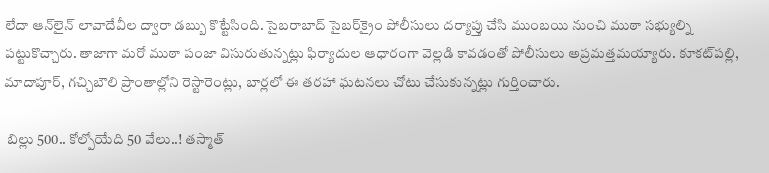లేదా ఆన్‌లైన్‌ లావాదేవీల ద్వారా డబ్బు కొట్టేసింది. సైబరాబాద్‌ సైబర్‌క్రైం పోలీసులు దర్యాప్తు చేసి ముంబయి నుంచి ముఠా సభ్యుల్ని పట్టుకొచ్చారు. తాజాగా మరో ముఠా పంజా విసురుతున్నట్లు ఫిర్యాదుల ఆధారంగా వెల్లడి కావడంతో పోలీసులు అప్రమత్తమయ్యారు. కూకట్‌పల్లి, మాదాపూర్‌, గచ్చిబౌలి ప్రాంతాల్లోని రెస్టారెంట్లు, బార్లలో ఈ తరహా ఘటనలు చోటు చేసుకున్నట్లు గుర్తించారు.

 బిల్లు 500.. కోల్పోయేది 50 వేలు..! త‌స్మాత్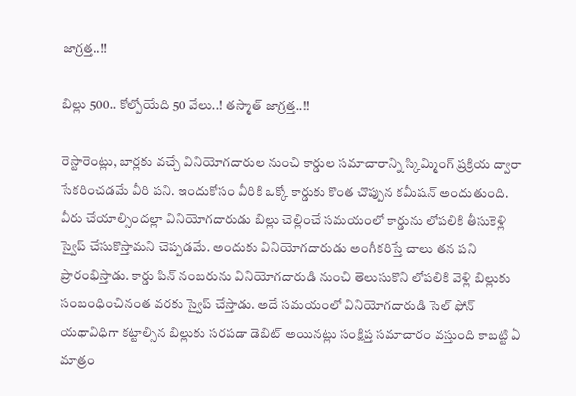జాగ్ర‌త్త‌..!!

బిల్లు 500.. కోల్పోయేది 50 వేలు..! త‌స్మాత్ జాగ్ర‌త్త‌..!!

రెస్టారెంట్లు, బార్లకు వచ్చే వినియోగదారుల నుంచి కార్డుల సమాచారాన్ని స్కిమ్మింగ్‌ ప్రక్రియ ద్వారా సేకరించడమే వీరి పని. ఇందుకోసం వీరికి ఒక్కో కార్డుకు కొంత చొప్పున కమీషన్‌ అందుతుంది. వీరు చేయాల్సిందల్లా వినియోగదారుడు బిల్లు చెల్లించే సమయంలో కార్డును లోపలికి తీసుకెళ్లి స్వైప్‌ చేసుకొస్తామని చెప్పడమే. అందుకు వినియోగదారుడు అంగీకరిస్తే చాలు తన పని ప్రారంభిస్తాడు. కార్డు పిన్‌ నంబరును వినియోగదారుడి నుంచి తెలుసుకొని లోపలికి వెళ్లి బిల్లుకు సంబంధించినంత వరకు స్వైప్‌ చేస్తాడు. అదే సమయంలో వినియోగదారుడి సెల్ ఫోన్ యథావిధిగా కట్టాల్సిన బిల్లుకు సరపడా డెబిట్‌ అయినట్లు సంక్షిప్త సమాచారం వస్తుంది కాబట్టి ఏ మాత్రం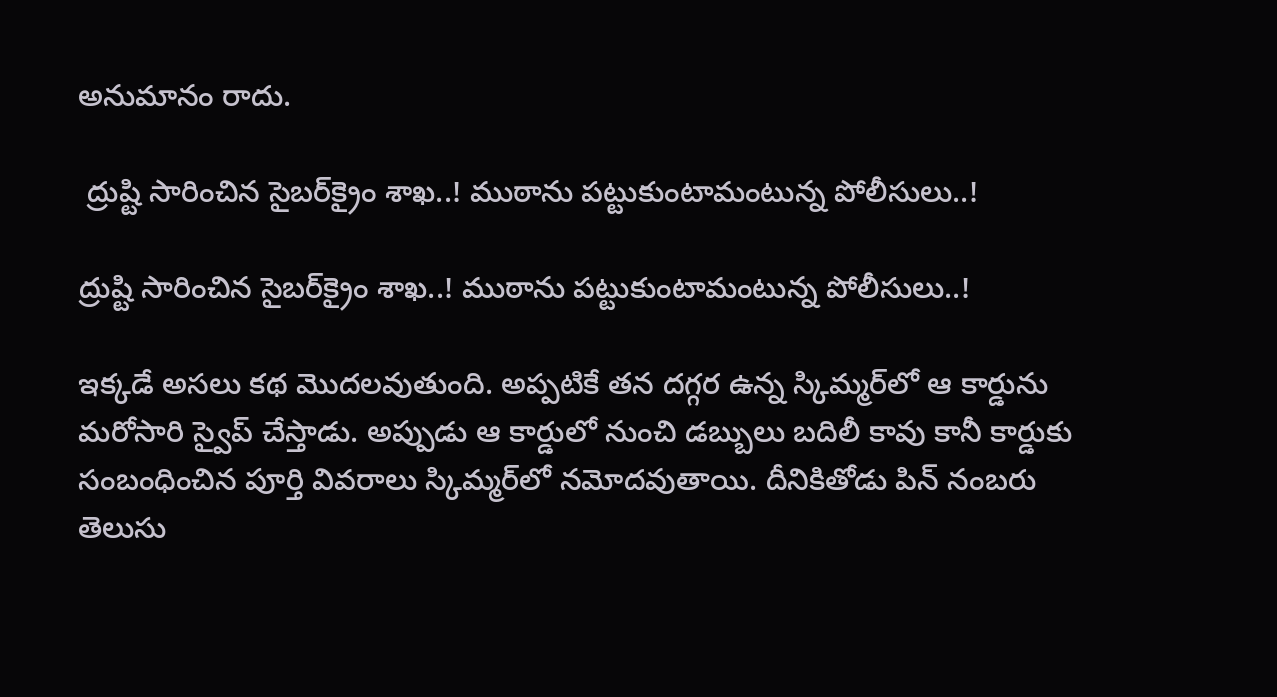అనుమానం రాదు.

 ద్రుష్టి సారించిన సైబర్‌క్రైం శాఖ..! ముఠాను ప‌ట్టుకుంటామంటున్న‌ పోలీసులు..!

ద్రుష్టి సారించిన సైబర్‌క్రైం శాఖ..! ముఠాను ప‌ట్టుకుంటామంటున్న‌ పోలీసులు..!

ఇక్కడే అసలు కథ మొదలవుతుంది. అప్పటికే తన దగ్గర ఉన్న స్కిమ్మర్‌లో ఆ కార్డును మరోసారి స్వైప్‌ చేస్తాడు. అప్పుడు ఆ కార్డులో నుంచి డబ్బులు బ‌దిలీ కావు కానీ కార్డుకు సంబంధించిన పూర్తి వివరాలు స్కిమ్మర్‌లో నమోదవుతాయి. దీనికితోడు పిన్‌ నంబరు తెలుసు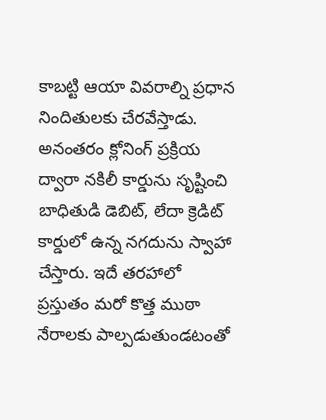కాబట్టి ఆయా వివరాల్ని ప్రధాన నిందితులకు చేరవేస్తాడు. అనంతరం క్లోనింగ్‌ ప్రక్రియ ద్వారా నకిలీ కార్డును సృష్టించి బాధితుడి డెబిట్‌, లేదా క్రెడిట్‌ కార్డులో ఉన్న నగదును స్వాహా చేస్తారు. ఇదే తరహాలో ప్రస్తుతం మరో కొత్త ముఠా నేరాలకు పాల్పడుతుండటంతో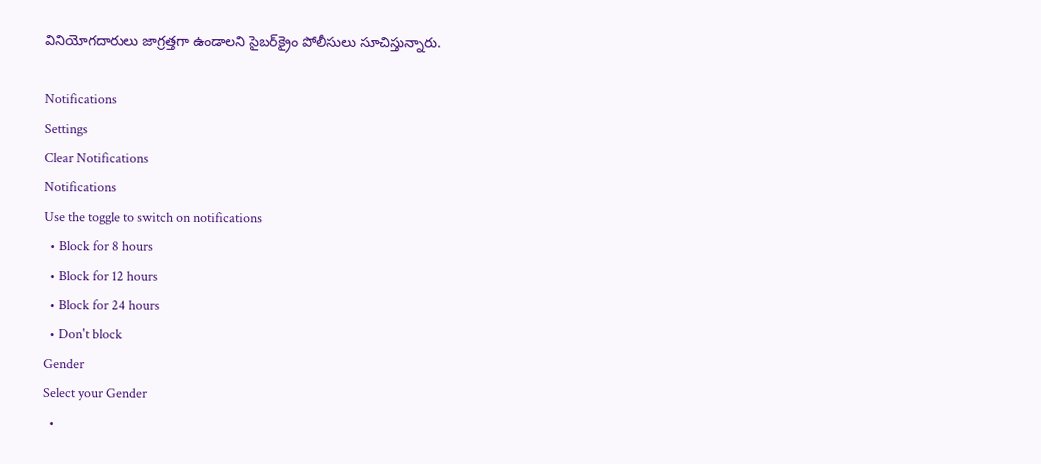వినియోగదారులు జాగ్రత్తగా ఉండాలని సైబర్‌క్రైం పోలీసులు సూచిస్తున్నారు.

Notifications
Settings
Clear Notifications
Notifications
Use the toggle to switch on notifications
  • Block for 8 hours
  • Block for 12 hours
  • Block for 24 hours
  • Don't block
Gender
Select your Gender
  •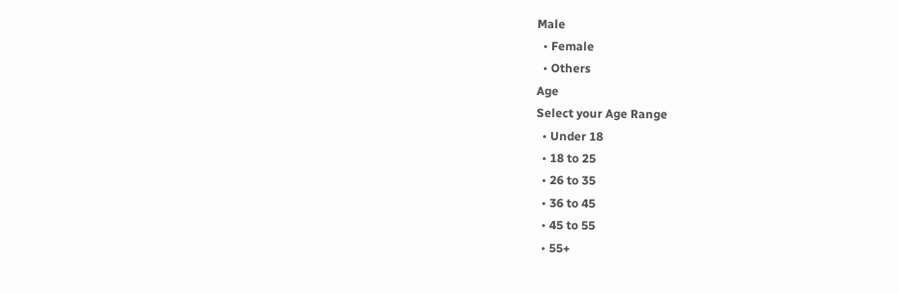Male
  • Female
  • Others
Age
Select your Age Range
  • Under 18
  • 18 to 25
  • 26 to 35
  • 36 to 45
  • 45 to 55
  • 55+